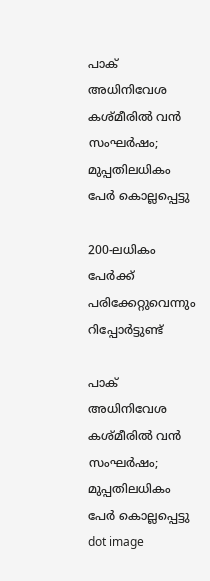പാക് അധിനിവേശ കശ്മീരില്‍ വന്‍ സംഘര്‍ഷം; മുപ്പതിലധികം പേര്‍ കൊല്ലപ്പെട്ടു

200-ലധികം പേര്‍ക്ക് പരിക്കേറ്റുവെന്നും റിപ്പോര്‍ട്ടുണ്ട്

പാക് അധിനിവേശ കശ്മീരില്‍ വന്‍ സംഘര്‍ഷം; മുപ്പതിലധികം പേര്‍ കൊല്ലപ്പെട്ടു
dot image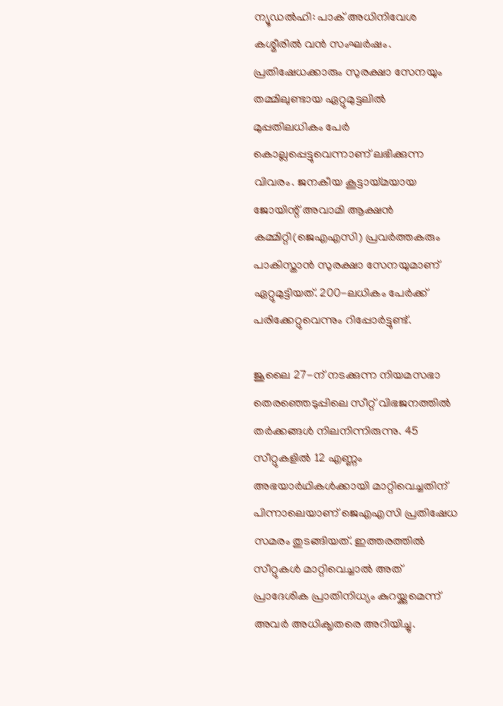ന്യൂഡൽഹി: പാക് അധിനിവേശ കശ്മീരില്‍ വന്‍ സംഘര്‍ഷം. പ്രതിഷേധക്കാരും സുരക്ഷാ സേനയും തമ്മിലുണ്ടായ ഏറ്റുമുട്ടലില്‍ മുപ്പതിലധികം പേര്‍ കൊല്ലപ്പെട്ടുവെന്നാണ് ലഭിക്കുന്ന വിവരം. ജനകീയ കൂട്ടായ്മയായ ജോയിന്റ് അവാമി ആക്ഷന്‍ കമ്മിറ്റി(ജെഎഎസി) പ്രവര്‍ത്തകരും പാകിസ്താന്‍ സുരക്ഷാ സേനയുമാണ് ഏറ്റുമുട്ടിയത്. 200-ലധികം പേര്‍ക്ക് പരിക്കേറ്റുവെന്നും റിപ്പോര്‍ട്ടുണ്ട്.

ജൂലൈ 27-ന് നടക്കുന്ന നിയമസഭാ തെരഞ്ഞെടുപ്പിലെ സീറ്റ് വിഭജനത്തിൽ തർക്കങ്ങൾ നിലനിന്നിരുന്നു. 45 സീറ്റുകളിൽ 12 എണ്ണം അഭയാർഥികൾക്കായി മാറ്റിവെച്ചതിന് പിന്നാലെയാണ് ജെഎഎസി പ്രതിഷേധ സമരം തുടങ്ങിയത്. ഇത്തരത്തിൽ സീറ്റുകൾ മാറ്റിവെച്ചാൽ അത് പ്രാദേശിക പ്രാതിനിധ്യം കുറയ്ക്കുമെന്ന് അവർ അധിക‍ൃതരെ അറിയിച്ചു.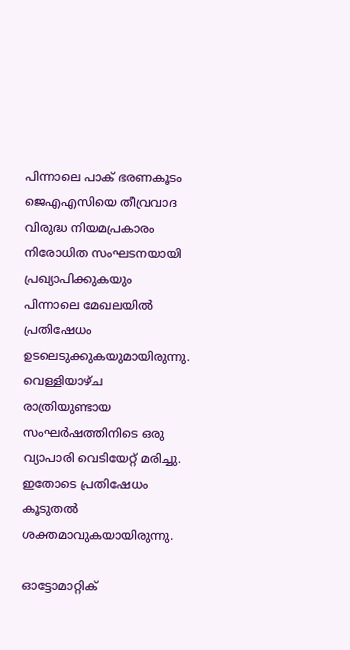പിന്നാലെ പാക് ഭരണകൂടം ജെഎഎസിയെ തീവ്രവാദ വിരുദ്ധ നിയമപ്രകാരം നിരോധിത സംഘടനയായി പ്രഖ്യാപിക്കുകയും പിന്നാലെ മേഖലയിൽ പ്രതിഷേധം ഉടലെടുക്കുകയുമായിരുന്നു. വെള്ളിയാഴ്ച രാത്രിയുണ്ടായ സംഘർഷത്തിനിടെ ഒരു വ്യാപാരി വെടിയേറ്റ് മരിച്ചു. ഇതോടെ പ്രതിഷേധം കൂടുതൽ ശക്തമാവുകയായിരുന്നു.

ഓട്ടോമാറ്റിക്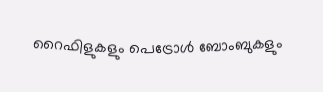റൈഫിളുകളും പെട്രോൾ ബോംബുകളും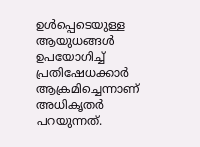ഉൾപ്പെടെയുള്ള ആയുധങ്ങൾ ഉപയോഗിച്ച് പ്രതിഷേധക്കാർ ആക്രമിച്ചെന്നാണ് അധികൃതർ പറയുന്നത്.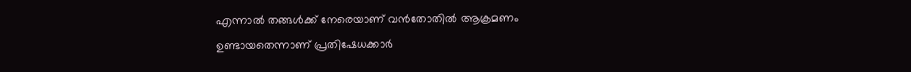എന്നാൽ തങ്ങൾക്ക് നേരെയാണ് വൻതോതിൽ ആക്രമണം ഉണ്ടായതെന്നാണ് പ്രതിഷേധക്കാർ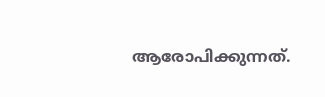ആരോപിക്കുന്നത്.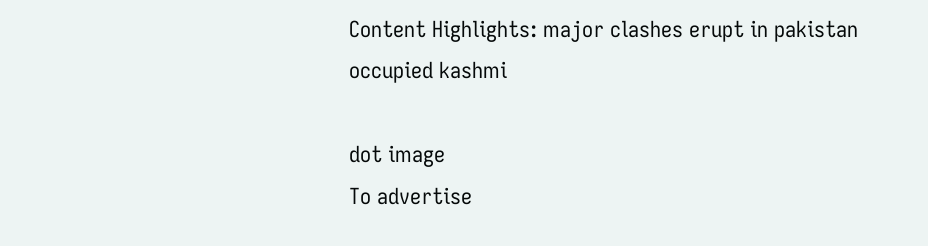Content Highlights: major clashes erupt in pakistan occupied kashmi

dot image
To advertise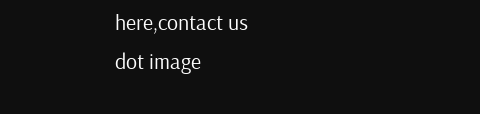here,contact us
dot image